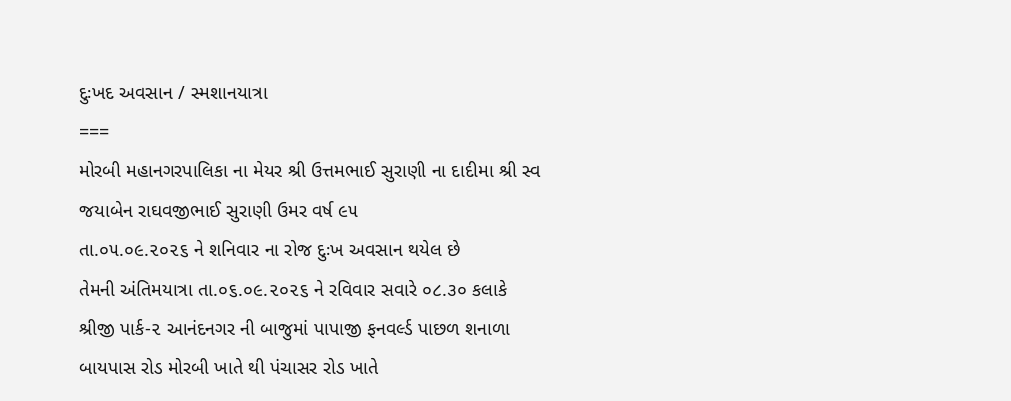દુઃખદ અવસાન / સ્મશાનયાત્રા
===
મોરબી મહાનગરપાલિકા ના મેયર શ્રી ઉત્તમભાઈ સુરાણી ના દાદીમા શ્રી સ્વ જયાબેન રાઘવજીભાઈ સુરાણી ઉમર વર્ષ ૯૫
તા.૦૫.૦૯.૨૦૨૬ ને શનિવાર ના રોજ દુઃખ અવસાન થયેલ છે
તેમની અંતિમયાત્રા તા.૦૬.૦૯.૨૦૨૬ ને રવિવાર સવારે ૦૮.૩૦ કલાકે
શ્રીજી પાર્ક-૨ આનંદનગર ની બાજુમાં પાપાજી ફનવર્લ્ડ પાછળ શનાળા બાયપાસ રોડ મોરબી ખાતે થી પંચાસર રોડ ખાતે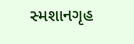સ્મશાનગૃહ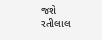જશે
રતીલાલ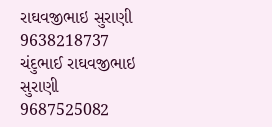રાઘવજીભાઇ સુરાણી
9638218737
ચંદુભાઈ રાઘવજીભાઇ સુરાણી
9687525082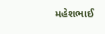મહેશભાઈ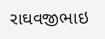રાઘવજીભાઇ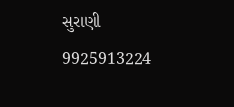સુરાણી
9925913224